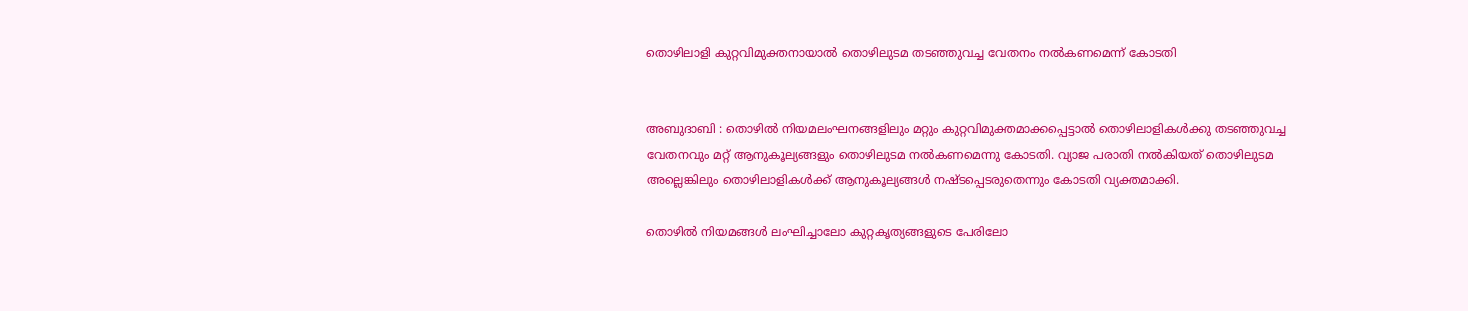തൊഴിലാളി കുറ്റവിമുക്തനായാൽ തൊഴിലുടമ തടഞ്ഞുവച്ച വേതനം നൽകണമെന്ന് കോടതി


അബുദാബി : തൊഴിൽ നിയമലംഘനങ്ങളിലും മറ്റും കുറ്റവിമുക്തമാക്കപ്പെട്ടാൽ തൊഴിലാളികൾക്കു തടഞ്ഞുവച്ച വേതനവും മറ്റ് ആനുകൂല്യങ്ങളും തൊഴിലുടമ നൽകണമെന്നു കോടതി. വ്യാജ പരാതി നൽകിയത് തൊഴിലുടമ അല്ലെങ്കിലും തൊഴിലാളികൾക്ക് ആനുകൂല്യങ്ങൾ നഷ്ടപ്പെടരുതെന്നും കോടതി വ്യക്തമാക്കി.

തൊഴിൽ നിയമങ്ങൾ ലംഘിച്ചാലോ കുറ്റകൃത്യങ്ങളുടെ പേരിലോ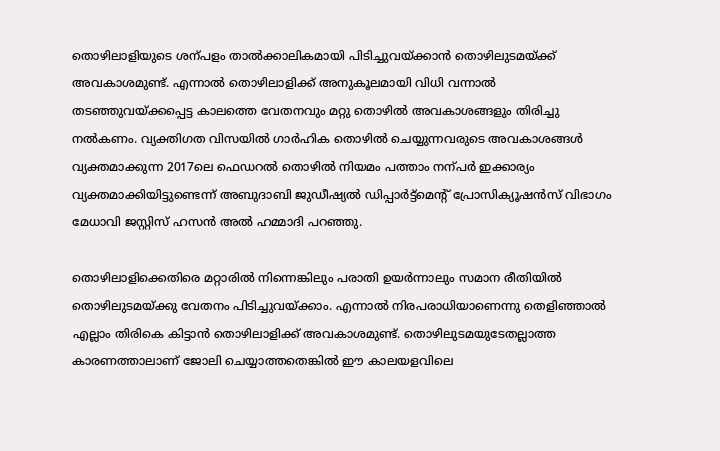തൊഴിലാളിയുടെ ശന്പളം താൽക്കാലികമായി പിടിച്ചുവയ്ക്കാൻ തൊഴിലുടമയ്ക്ക് അവകാശമുണ്ട്. എന്നാൽ തൊഴിലാളിക്ക് അനുകൂലമായി വിധി വന്നാൽ തടഞ്ഞുവയ്ക്കപ്പെട്ട കാലത്തെ വേതനവും മറ്റു തൊഴിൽ അവകാശങ്ങളും തിരിച്ചു നൽകണം. വ്യക്തിഗത വിസയിൽ ഗാർഹിക തൊഴിൽ ചെയ്യുന്നവരുടെ അവകാശങ്ങൾ വ്യക്തമാക്കുന്ന 2017ലെ ഫെഡറൽ തൊഴിൽ നിയമം പത്താം നന്പർ ഇക്കാര്യം വ്യക്തമാക്കിയിട്ടുണ്ടെന്ന് അബുദാബി ജുഡീഷ്യൽ ഡിപ്പാർട്ട്മെന്റ് പ്രോസിക്യൂഷൻസ് വിഭാഗം മേധാവി ജസ്റ്റിസ് ഹസൻ അൽ ഹമ്മാദി പറഞ്ഞു.

തൊഴിലാളിക്കെതിരെ മറ്റാരിൽ നിന്നെങ്കിലും പരാതി ഉയർന്നാലും സമാന രീതിയിൽ തൊഴിലുടമയ്ക്കു വേതനം പിടിച്ചുവയ്ക്കാം. എന്നാൽ നിരപരാധിയാണെന്നു തെളിഞ്ഞാൽ എല്ലാം തിരികെ കിട്ടാൻ തൊഴിലാളിക്ക് അവകാശമുണ്ട്. തൊഴിലുടമയുടേതല്ലാത്ത കാരണത്താലാണ് ജോലി ചെയ്യാത്തതെങ്കിൽ ഈ കാലയളവിലെ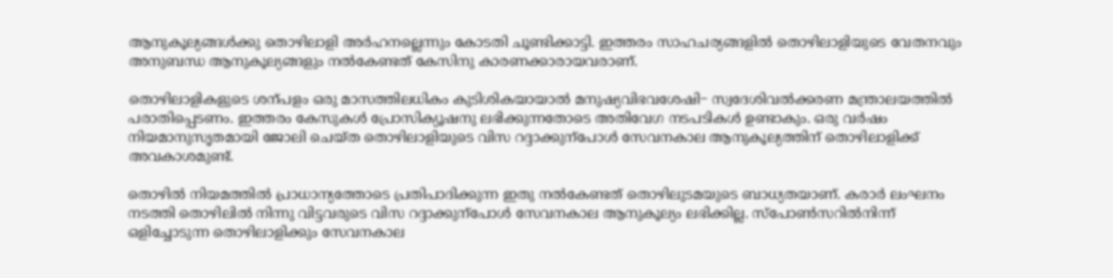ആനുകൂല്യങ്ങൾക്കു തൊഴിലാളി അർഹനല്ലെന്നും കോടതി ചൂണ്ടിക്കാട്ടി. ഇത്തരം സാഹചര്യങ്ങളിൽ തൊഴിലാളിയുടെ വേതനവും അനുബന്ധ ആനുകൂല്യങ്ങളും നൽകേണ്ടത് കേസിനു കാരണക്കാരായവരാണ്.

തൊഴിലാളികളുടെ ശന്പളം ഒരു മാസത്തിലധികം കുടിശികയായാൽ മനുഷ്യവിഭവശേഷി− സ്വദേശിവൽക്കരണ മന്ത്രാലയത്തിൽ പരാതിപ്പെടണം. ഇത്തരം കേസുകൾ പ്രോസിക്യൂഷനു ലഭിക്കുന്നതോടെ അതിവേഗ നടപടികൾ ഉണ്ടാകും. ഒരു വർഷം നിയമാനുസൃതമായി ജോലി ചെയ്ത തൊഴിലാളിയുടെ വിസ റദ്ദാക്കുന്പോൾ സേവനകാല ആനുകൂല്യത്തിന് തൊഴിലാളിക്ക് അവകാശമുണ്ട്.

തൊഴിൽ നിയമത്തിൽ പ്രാധാന്യത്തോടെ പ്രതിപാദിക്കുന്ന ഇതു നൽകേണ്ടത് തൊഴിലുടമയുടെ ബാധ്യതയാണ്. കരാർ ലംഘനം നടത്തി തൊഴിലിൽ നിന്നു വിട്ടവരുടെ വിസ റദ്ദാക്കുന്പോൾ സേവനകാല ആനുകൂല്യം ലഭിക്കില്ല. സ്പോൺസറിൽനിന്ന് ഒളിച്ചോടുന്ന തൊഴിലാളിക്കും സേവനകാല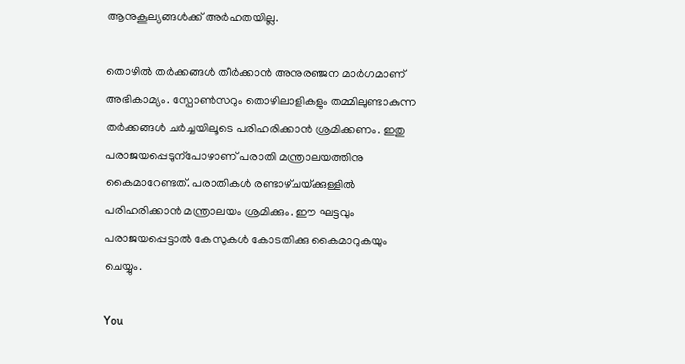ആനുകൂല്യങ്ങൾക്ക് അർഹതയില്ല.

തൊഴിൽ തർക്കങ്ങൾ തീർക്കാൻ അനുരഞ്ജന മാർഗമാണ് അഭികാമ്യം. സ്പോൺസറും തൊഴിലാളികളും തമ്മിലുണ്ടാകുന്ന തർക്കങ്ങൾ ചർച്ചയിലൂടെ പരിഹരിക്കാൻ ശ്രമിക്കണം. ഇതു പരാജയപ്പെടുന്പോഴാണ് പരാതി മന്ത്രാലയത്തിനു കൈമാറേണ്ടത്. പരാതികൾ രണ്ടാഴ്‌ചയ്‌ക്കുള്ളിൽ പരിഹരിക്കാൻ മന്ത്രാലയം ശ്രമിക്കും. ഈ ഘട്ടവും പരാജയപ്പെട്ടാൽ കേസുകൾ കോടതിക്കു കൈമാറുകയും ചെയ്യും.

You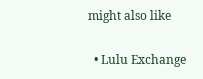might also like

  • Lulu Exchange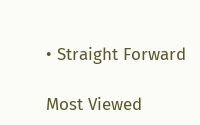• Straight Forward

Most Viewed